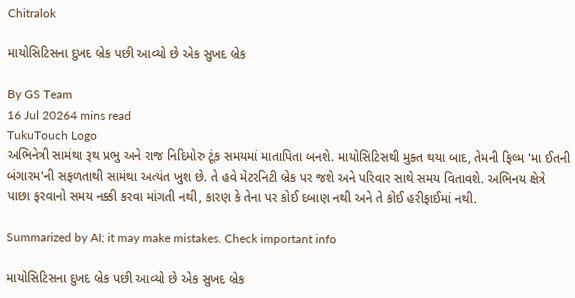Chitralok

માયોસિટિસના દુખદ બ્રેક પછી આવ્યો છે એક સુખદ બ્રેક

By GS Team
16 Jul 20264 mins read
TukuTouch Logo
અભિનેત્રી સામંથા રૂથ પ્રભુ અને રાજ નિદિમોરુ ટૂંક સમયમાં માતાપિતા બનશે. માયોસિટિસથી મુક્ત થયા બાદ, તેમની ફિલ્મ 'મા ઈતની બંગારમ'ની સફળતાથી સામંથા અત્યંત ખુશ છે. તે હવે મેટરનિટી બ્રેક પર જશે અને પરિવાર સાથે સમય વિતાવશે. અભિનય ક્ષેત્રે પાછા ફરવાનો સમય નક્કી કરવા માંગતી નથી, કારણ કે તેના પર કોઈ દબાણ નથી અને તે કોઈ હરીફાઈમાં નથી.

Summarized by AI; it may make mistakes. Check important info

માયોસિટિસના દુખદ બ્રેક પછી આવ્યો છે એક સુખદ બ્રેક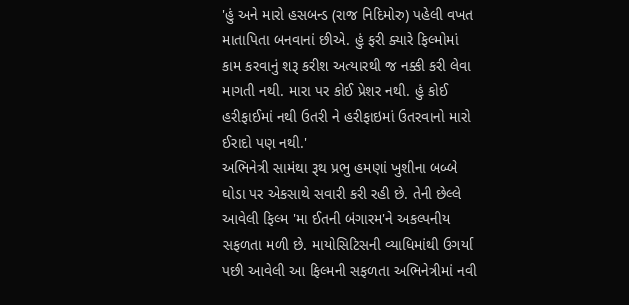'હું અને મારો હસબન્ડ (રાજ નિદિમોરુ) પહેલી વખત માતાપિતા બનવાનાં છીએ. હું ફરી ક્યારે ફિલ્મોમાં કામ કરવાનું શરૂ કરીશ અત્યારથી જ નક્કી કરી લેવા માગતી નથી. મારા પર કોઈ પ્રેશર નથી. હું કોઈ હરીફાઈમાં નથી ઉતરી ને હરીફાઇમાં ઉતરવાનો મારો ઈરાદો પણ નથી.'
અભિનેત્રી સામંથા રૂથ પ્રભુ હમણાં ખુશીના બબ્બે ઘોડા પર એકસાથે સવારી કરી રહી છે. તેની છેલ્લે આવેલી ફિલ્મ 'મા ઈતની બંગારમ'ને અકલ્પનીય સફળતા મળી છે. માયોસિટિસની વ્યાધિમાંથી ઉગર્યા પછી આવેલી આ ફિલ્મની સફળતા અભિનેત્રીમાં નવી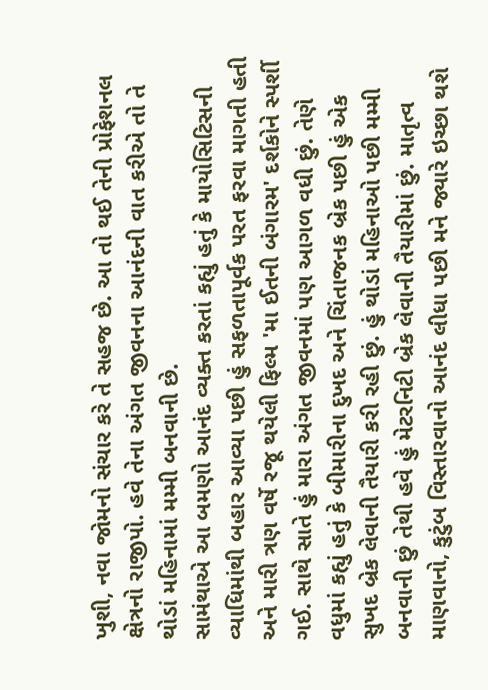ખુશી, નવા જોમનો સંચાર કરે તે સહજ છે. આ તો થઈ તેની પ્રોફેશનલ ક્ષેત્રનો રાજીપો. હવે તેના અંગત જીવનના આનંદની વાત કરીએ તો તે થોડાં મહિનામાં મમ્મી બનવાની છે.
સામંથાએ આ બમણો આનંદ વ્યક્ત કરતાં કહ્યું હતું કે માયોસિટિસની વ્યાધિમાંથી બહાર આવ્યા પછી હું સફળતાપૂર્વક પરત ફરવા માગતી હતી અને મારી ત્રણ વર્ષે રજૂ થયેલી ફિલ્મ 'મા ઈતની બંગારમ' દર્શકોને સ્પર્શી ગઈ. સાથે સાતે હું મારા અંગત જીવનમાં પણ આગળ વધી છું. તેણે વધુમાં કહ્યું હતું કે બીમારીના દુખદ અને ચિંતાજનક બ્રેક પછી હું એક સુખદ બ્રેક લેવાની તૈયારી કરી રહી છું. હું થોડાં મહિનાઓ પછી મમ્મી બનવાની છું તેથી હવે હું મેટરનિટી બ્રેક લેવાની તૈયારીમાં છું. માતૃત્વ માણવાનો, કુટુંબ વિસ્તારવાનો આનંદ લીધા પછી મને જ્યારે ઇચ્છા થશે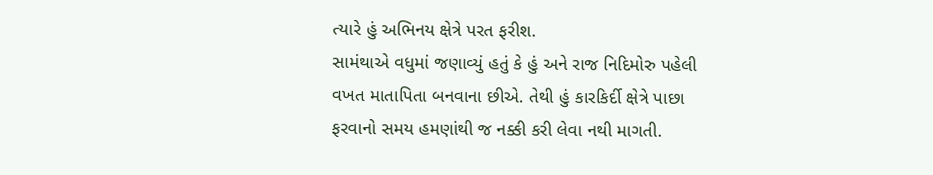ત્યારે હું અભિનય ક્ષેત્રે પરત ફરીશ.
સામંથાએ વધુમાં જણાવ્યું હતું કે હું અને રાજ નિદિમોરુ પહેલી વખત માતાપિતા બનવાના છીએ. તેથી હું કારકિર્દી ક્ષેત્રે પાછા ફરવાનો સમય હમણાંથી જ નક્કી કરી લેવા નથી માગતી.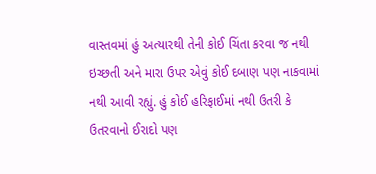વાસ્તવમાં હું અત્યારથી તેની કોઈ ચિંતા કરવા જ નથી ઇચ્છતી અને મારા ઉપર એવું કોઈ દબાણ પણ નાકવામાં નથી આવી રહ્યું. હું કોઈ હરિફાઈમાં નથી ઉતરી કે ઉતરવાનો ઈરાદો પણ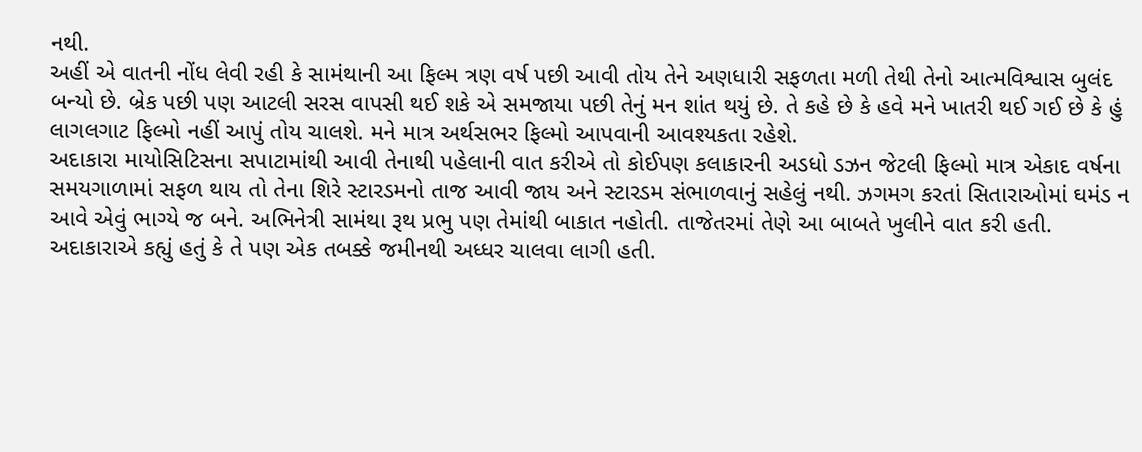નથી.
અહીં એ વાતની નોંધ લેવી રહી કે સામંથાની આ ફિલ્મ ત્રણ વર્ષ પછી આવી તોય તેને અણધારી સફળતા મળી તેથી તેનો આત્મવિશ્વાસ બુલંદ બન્યો છે. બ્રેક પછી પણ આટલી સરસ વાપસી થઈ શકે એ સમજાયા પછી તેનું મન શાંત થયું છે. તે કહે છે કે હવે મને ખાતરી થઈ ગઈ છે કે હું લાગલગાટ ફિલ્મો નહીં આપું તોય ચાલશે. મને માત્ર અર્થસભર ફિલ્મો આપવાની આવશ્યકતા રહેશે.
અદાકારા માયોસિટિસના સપાટામાંથી આવી તેનાથી પહેલાની વાત કરીએ તો કોઈપણ કલાકારની અડધો ડઝન જેટલી ફિલ્મો માત્ર એકાદ વર્ષના સમયગાળામાં સફળ થાય તો તેના શિરે સ્ટારડમનો તાજ આવી જાય અને સ્ટારડમ સંભાળવાનું સહેલું નથી. ઝગમગ કરતાં સિતારાઓમાં ઘમંડ ન આવે એવું ભાગ્યે જ બને. અભિનેત્રી સામંથા રૂથ પ્રભુ પણ તેમાંથી બાકાત નહોતી. તાજેતરમાં તેણે આ બાબતે ખુલીને વાત કરી હતી.
અદાકારાએ કહ્યું હતું કે તે પણ એક તબક્કે જમીનથી અધ્ધર ચાલવા લાગી હતી.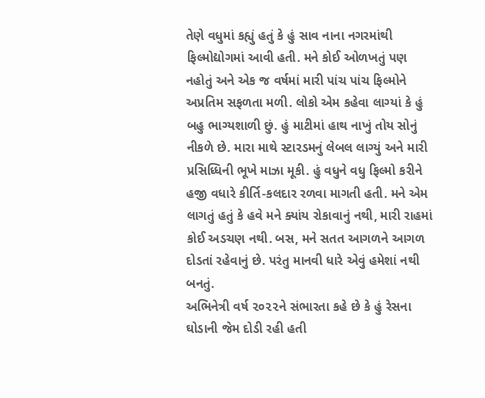તેણે વધુમાં કહ્યું હતું કે હું સાવ નાના નગરમાંથી ફિલ્મોદ્યોગમાં આવી હતી. મને કોઈ ઓળખતું પણ નહોતું અને એક જ વર્ષમાં મારી પાંચ પાંચ ફિલ્મોને અપ્રતિમ સફળતા મળી. લોકો એમ કહેવા લાગ્યાં કે હું બહુ ભાગ્યશાળી છું. હું માટીમાં હાથ નાખું તોય સોનું નીકળે છે. મારા માથે સ્ટારડમનું લેબલ લાગ્યું અને મારી પ્રસિધ્ધિની ભૂખે માઝા મૂકી. હું વધુને વધુ ફિલ્મો કરીને હજી વધારે કીર્તિ-કલદાર રળવા માગતી હતી. મને એમ લાગતું હતું કે હવે મને ક્યાંય રોકાવાનું નથી, મારી રાહમાં કોઈ અડચણ નથી. બસ, મને સતત આગળને આગળ દોડતાં રહેવાનું છે. પરંતુ માનવી ધારે એવું હમેશાં નથી બનતું.
અભિનેત્રી વર્ષ ૨૦૨૨ને સંભારતા કહે છે કે હું રેસના ઘોડાની જેમ દોડી રહી હતી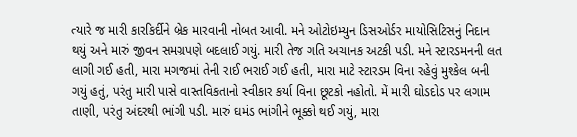ત્યારે જ મારી કારકિર્દીને બ્રેક મારવાની નોબત આવી. મને ઓટોઇમ્યુન ડિસઓર્ડર માયોસિટિસનું નિદાન થયું અને મારું જીવન સમગ્રપણે બદલાઈ ગયું. મારી તેજ ગતિ અચાનક અટકી પડી. મને સ્ટારડમનની લત લાગી ગઈ હતી, મારા મગજમાં તેની રાઈ ભરાઈ ગઈ હતી, મારા માટે સ્ટારડમ વિના રહેવું મુશ્કેલ બની ગયું હતું, પરંતુ મારી પાસે વાસ્તવિકતાનો સ્વીકાર કર્યા વિના છૂટકો નહોતો. મેં મારી ઘોડદોડ પર લગામ તાણી, પરંતુ અંદરથી ભાંગી પડી. મારું ઘમંડ ભાંગીને ભૂક્કો થઈ ગયું, મારા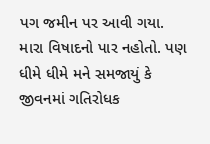પગ જમીન પર આવી ગયા. મારા વિષાદનો પાર નહોતો. પણ ધીમે ધીમે મને સમજાયું કે જીવનમાં ગતિરોધક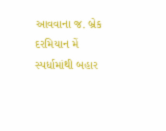આવવાના જ. બ્રેક દરમિયાન મેં સ્પર્ધામાંથી બહાર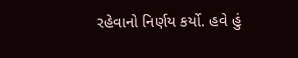રહેવાનો નિર્ણય કર્યો. હવે હું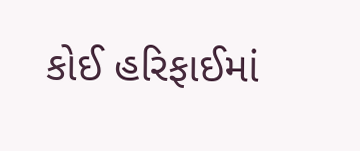કોઈ હરિફાઈમાં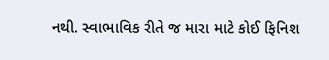નથી. સ્વાભાવિક રીતે જ મારા માટે કોઈ ફિનિશ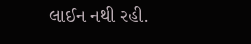લાઈન નથી રહી.